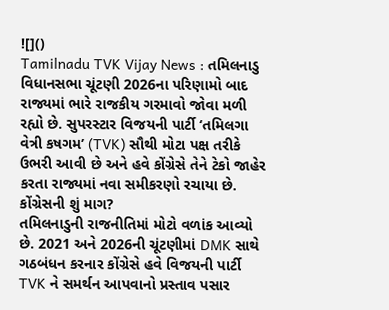![]()
Tamilnadu TVK Vijay News : તમિલનાડુ વિધાનસભા ચૂંટણી 2026ના પરિણામો બાદ રાજ્યમાં ભારે રાજકીય ગરમાવો જોવા મળી રહ્યો છે. સુપરસ્ટાર વિજયની પાર્ટી ‘તમિલગા વેત્રી કષગમ’ (TVK) સૌથી મોટા પક્ષ તરીકે ઉભરી આવી છે અને હવે કોંગ્રેસે તેને ટેકો જાહેર કરતા રાજ્યમાં નવા સમીકરણો રચાયા છે.
કોંગ્રેસની શું માગ?
તમિલનાડુની રાજનીતિમાં મોટો વળાંક આવ્યો છે. 2021 અને 2026ની ચૂંટણીમાં DMK સાથે ગઠબંધન કરનાર કોંગ્રેસે હવે વિજયની પાર્ટી TVK ને સમર્થન આપવાનો પ્રસ્તાવ પસાર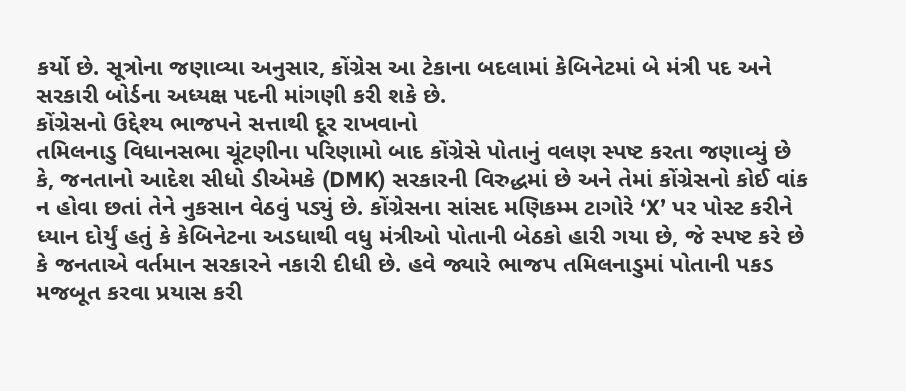કર્યો છે. સૂત્રોના જણાવ્યા અનુસાર, કોંગ્રેસ આ ટેકાના બદલામાં કેબિનેટમાં બે મંત્રી પદ અને સરકારી બોર્ડના અધ્યક્ષ પદની માંગણી કરી શકે છે.
કોંગ્રેસનો ઉદ્દેશ્ય ભાજપને સત્તાથી દૂર રાખવાનો
તમિલનાડુ વિધાનસભા ચૂંટણીના પરિણામો બાદ કોંગ્રેસે પોતાનું વલણ સ્પષ્ટ કરતા જણાવ્યું છે કે, જનતાનો આદેશ સીધો ડીએમકે (DMK) સરકારની વિરુદ્ધમાં છે અને તેમાં કોંગ્રેસનો કોઈ વાંક ન હોવા છતાં તેને નુકસાન વેઠવું પડ્યું છે. કોંગ્રેસના સાંસદ મણિકમ્મ ટાગોરે ‘X’ પર પોસ્ટ કરીને ધ્યાન દોર્યું હતું કે કેબિનેટના અડધાથી વધુ મંત્રીઓ પોતાની બેઠકો હારી ગયા છે, જે સ્પષ્ટ કરે છે કે જનતાએ વર્તમાન સરકારને નકારી દીધી છે. હવે જ્યારે ભાજપ તમિલનાડુમાં પોતાની પકડ મજબૂત કરવા પ્રયાસ કરી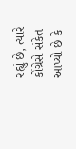રહ્યું છે, ત્યારે કોંગ્રેસે સંકેત આપ્યો છે કે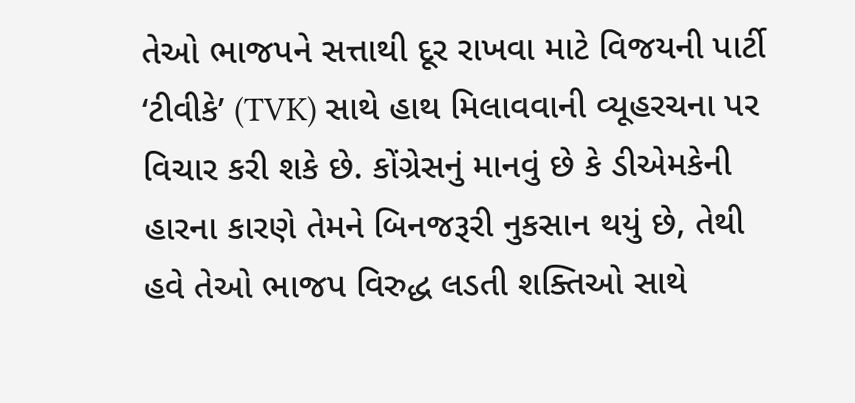તેઓ ભાજપને સત્તાથી દૂર રાખવા માટે વિજયની પાર્ટી ‘ટીવીકે’ (TVK) સાથે હાથ મિલાવવાની વ્યૂહરચના પર વિચાર કરી શકે છે. કોંગ્રેસનું માનવું છે કે ડીએમકેની હારના કારણે તેમને બિનજરૂરી નુકસાન થયું છે, તેથી હવે તેઓ ભાજપ વિરુદ્ધ લડતી શક્તિઓ સાથે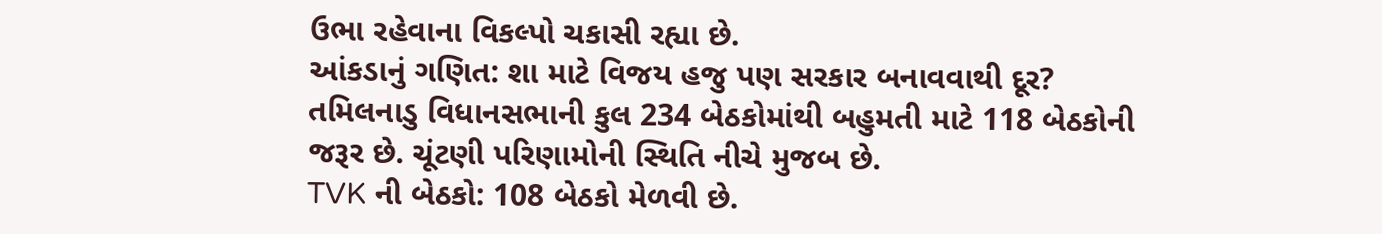ઉભા રહેવાના વિકલ્પો ચકાસી રહ્યા છે.
આંકડાનું ગણિત: શા માટે વિજય હજુ પણ સરકાર બનાવવાથી દૂર?
તમિલનાડુ વિધાનસભાની કુલ 234 બેઠકોમાંથી બહુમતી માટે 118 બેઠકોની જરૂર છે. ચૂંટણી પરિણામોની સ્થિતિ નીચે મુજબ છે.
TVK ની બેઠકો: 108 બેઠકો મેળવી છે.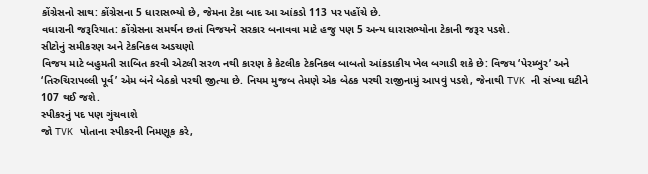કોંગ્રેસનો સાથ: કોંગ્રેસના 5 ધારાસભ્યો છે, જેમના ટેકા બાદ આ આંકડો 113 પર પહોંચે છે.
વધારાની જરૂરિયાત: કોંગ્રેસના સમર્થન છતાં વિજયને સરકાર બનાવવા માટે હજુ પણ 5 અન્ય ધારાસભ્યોના ટેકાની જરૂર પડશે.
સીટોનું સમીકરણ અને ટેકનિકલ અડચણો
વિજય માટે બહુમતી સાબિત કરવી એટલી સરળ નથી કારણ કે કેટલીક ટેકનિકલ બાબતો આંકડાકીય ખેલ બગાડી શકે છે: વિજય ‘પેરમ્બુર’ અને ‘તિરુચિરાપલ્લી પૂર્વ’ એમ બંને બેઠકો પરથી જીત્યા છે. નિયમ મુજબ તેમણે એક બેઠક પરથી રાજીનામું આપવું પડશે, જેનાથી TVK ની સંખ્યા ઘટીને 107 થઈ જશે.
સ્પીકરનું પદ પણ ગુંચવાશે
જો TVK પોતાના સ્પીકરની નિમણૂક કરે,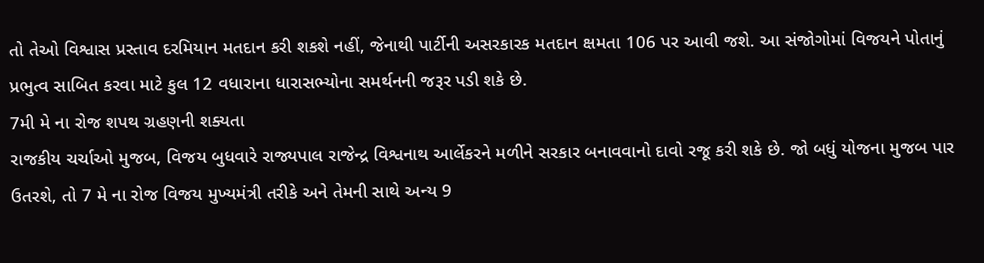તો તેઓ વિશ્વાસ પ્રસ્તાવ દરમિયાન મતદાન કરી શકશે નહીં, જેનાથી પાર્ટીની અસરકારક મતદાન ક્ષમતા 106 પર આવી જશે. આ સંજોગોમાં વિજયને પોતાનું પ્રભુત્વ સાબિત કરવા માટે કુલ 12 વધારાના ધારાસભ્યોના સમર્થનની જરૂર પડી શકે છે.
7મી મે ના રોજ શપથ ગ્રહણની શક્યતા
રાજકીય ચર્ચાઓ મુજબ, વિજય બુધવારે રાજ્યપાલ રાજેન્દ્ર વિશ્વનાથ આર્લેકરને મળીને સરકાર બનાવવાનો દાવો રજૂ કરી શકે છે. જો બધું યોજના મુજબ પાર ઉતરશે, તો 7 મે ના રોજ વિજય મુખ્યમંત્રી તરીકે અને તેમની સાથે અન્ય 9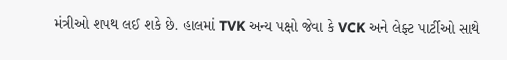મંત્રીઓ શપથ લઈ શકે છે. હાલમાં TVK અન્ય પક્ષો જેવા કે VCK અને લેફ્ટ પાર્ટીઓ સાથે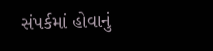સંપર્કમાં હોવાનું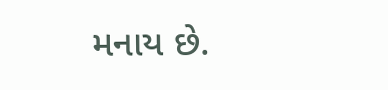મનાય છે.